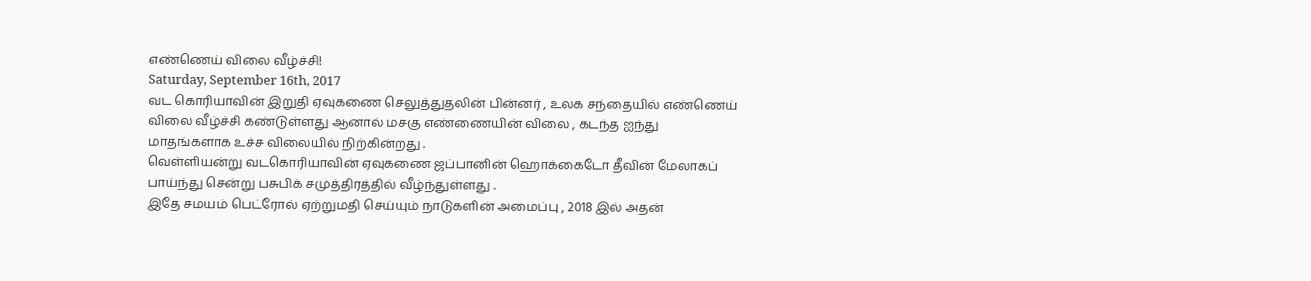எண்ணெய் விலை வீழ்ச்சி!
Saturday, September 16th, 2017
வட கொரியாவின் இறுதி ஏவுகணை செலுத்துதலின் பின்னர் , உலக சந்தையில் எண்ணெய் விலை வீழ்ச்சி கண்டுள்ளது ஆனால் மசகு எண்ணையின் விலை , கடந்த ஐந்து மாதங்களாக உச்ச விலையில் நிற்கின்றது .
வெள்ளியன்று வடகொரியாவின் ஏவுகணை ஜப்பானின் ஹொக்கைடோ தீவின் மேலாகப் பாய்ந்து சென்று பசுபிக் சமுத்திரத்தில் வீழ்ந்துள்ளது .
இதே சமயம் பெட்ரோல் ஏற்றுமதி செய்யும் நாடுகளின் அமைப்பு , 2018 இல் அதன்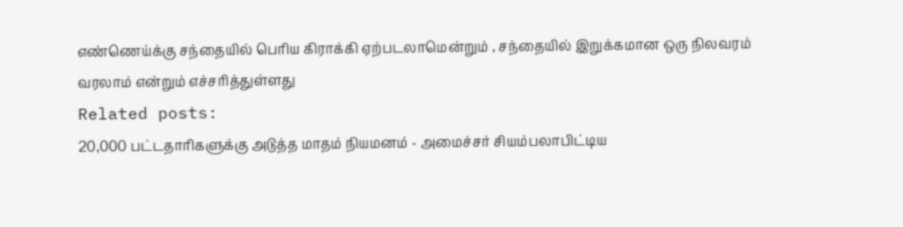எண்ணெய்க்கு சந்தையில் பெரிய கிராக்கி ஏற்படலாமென்றும் , சந்தையில் இறுக்கமான ஒரு நிலவரம் வரலாம் என்றும் எச்சரித்துள்ளது
Related posts:
20,000 பட்டதாரிகளுக்கு அடுத்த மாதம் நியமனம் - அமைச்சர் சியம்பலாபிட்டிய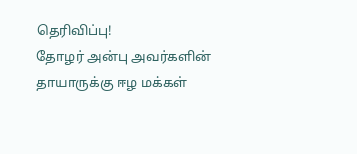தெரிவிப்பு!
தோழர் அன்பு அவர்களின் தாயாருக்கு ஈழ மக்கள்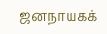ஜனநாயகக்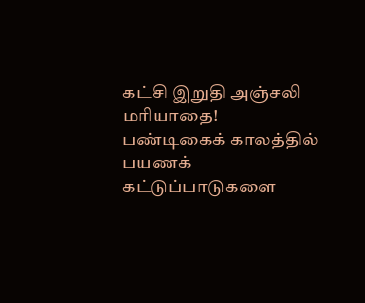கட்சி இறுதி அஞ்சலி மரியாதை!
பண்டிகைக் காலத்தில் பயணக் கட்டுப்பாடுகளை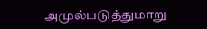அமுல்படுத்துமாறு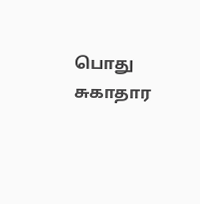பொது சுகாதார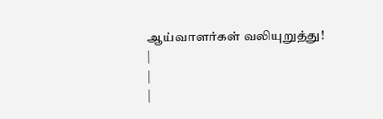ஆய்வாளர்கள் வலியுறுத்து!
|
|
|